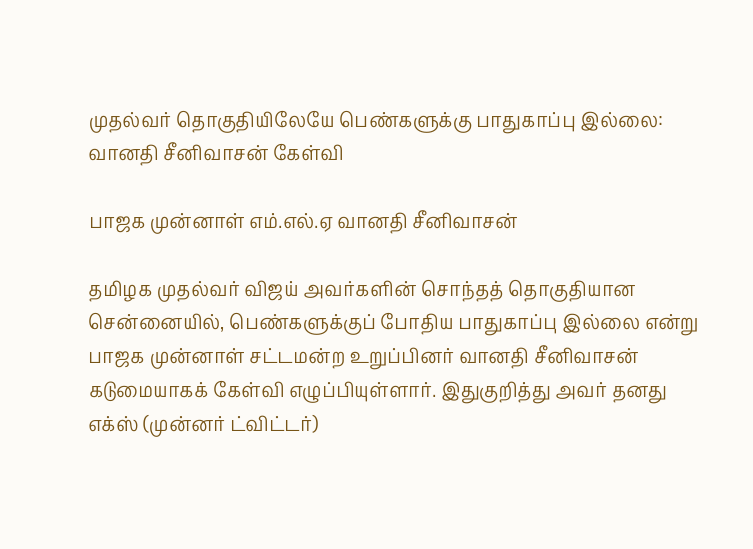முதல்வர் தொகுதியிலேயே பெண்களுக்கு பாதுகாப்பு இல்லை: வானதி சீனிவாசன் கேள்வி

பாஜக முன்னாள் எம்.எல்.ஏ வானதி சீனிவாசன்

தமிழக முதல்வர் விஜய் அவர்களின் சொந்தத் தொகுதியான சென்னையில், பெண்களுக்குப் போதிய பாதுகாப்பு இல்லை என்று பாஜக முன்னாள் சட்டமன்ற உறுப்பினர் வானதி சீனிவாசன் கடுமையாகக் கேள்வி எழுப்பியுள்ளார். இதுகுறித்து அவர் தனது எக்ஸ் (முன்னர் ட்விட்டர்)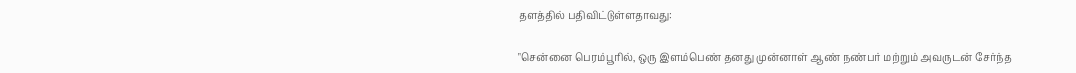தளத்தில் பதிவிட்டுள்ளதாவது:

"சென்னை பெரம்பூரில், ஒரு இளம்பெண் தனது முன்னாள் ஆண் நண்பர் மற்றும் அவருடன் சேர்ந்த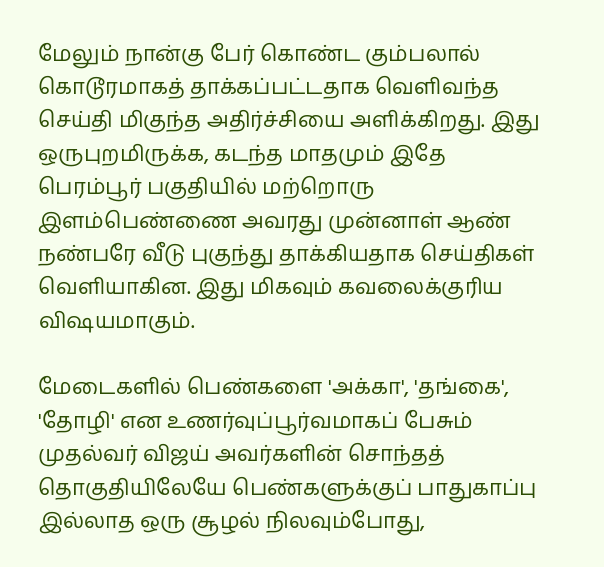மேலும் நான்கு பேர் கொண்ட கும்பலால் கொடூரமாகத் தாக்கப்பட்டதாக வெளிவந்த செய்தி மிகுந்த அதிர்ச்சியை அளிக்கிறது. இது ஒருபுறமிருக்க, கடந்த மாதமும் இதே பெரம்பூர் பகுதியில் மற்றொரு இளம்பெண்ணை அவரது முன்னாள் ஆண் நண்பரே வீடு புகுந்து தாக்கியதாக செய்திகள் வெளியாகின. இது மிகவும் கவலைக்குரிய விஷயமாகும்.

மேடைகளில் பெண்களை 'அக்கா', 'தங்கை', 'தோழி' என உணர்வுப்பூர்வமாகப் பேசும் முதல்வர் விஜய் அவர்களின் சொந்தத் தொகுதியிலேயே பெண்களுக்குப் பாதுகாப்பு இல்லாத ஒரு சூழல் நிலவும்போது,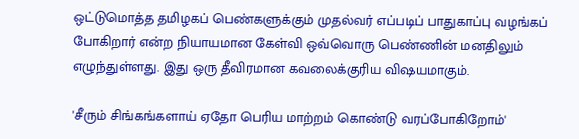ஒட்டுமொத்த தமிழகப் பெண்களுக்கும் முதல்வர் எப்படிப் பாதுகாப்பு வழங்கப் போகிறார் என்ற நியாயமான கேள்வி ஒவ்வொரு பெண்ணின் மனதிலும் எழுந்துள்ளது. இது ஒரு தீவிரமான கவலைக்குரிய விஷயமாகும்.

'சீரும் சிங்கங்களாய் ஏதோ பெரிய மாற்றம் கொண்டு வரப்போகிறோம்'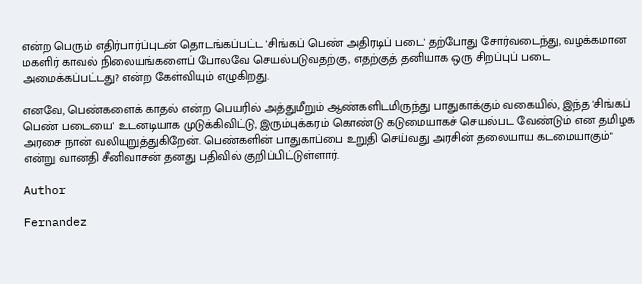என்ற பெரும் எதிர்பார்ப்புடன் தொடங்கப்பட்ட 'சிங்கப் பெண் அதிரடிப் படை' தற்போது சோர்வடைந்து, வழக்கமான மகளிர் காவல் நிலையங்களைப் போலவே செயல்படுவதற்கு, எதற்குத் தனியாக ஒரு சிறப்புப் படை அமைக்கப்பட்டது? என்ற கேள்வியும் எழுகிறது.

எனவே, பெண்களைக் காதல் என்ற பெயரில் அத்துமீறும் ஆண்களிடமிருந்து பாதுகாக்கும் வகையில், இந்த 'சிங்கப் பெண் படையை' உடனடியாக முடுக்கிவிட்டு, இரும்புக்கரம் கொண்டு கடுமையாகச் செயல்பட வேண்டும் என தமிழக அரசை நான் வலியுறுத்துகிறேன். பெண்களின் பாதுகாப்பை உறுதி செய்வது அரசின் தலையாய கடமையாகும்" என்று வானதி சீனிவாசன் தனது பதிவில் குறிப்பிட்டுள்ளார்.

Author

Fernandez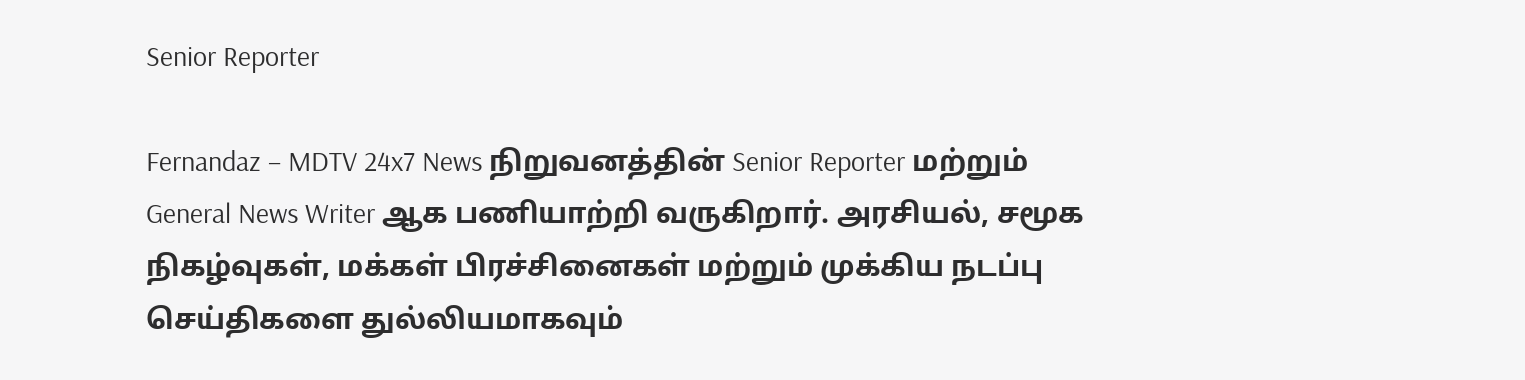Senior Reporter

Fernandaz – MDTV 24x7 News நிறுவனத்தின் Senior Reporter மற்றும் General News Writer ஆக பணியாற்றி வருகிறார். அரசியல், சமூக நிகழ்வுகள், மக்கள் பிரச்சினைகள் மற்றும் முக்கிய நடப்பு செய்திகளை துல்லியமாகவும்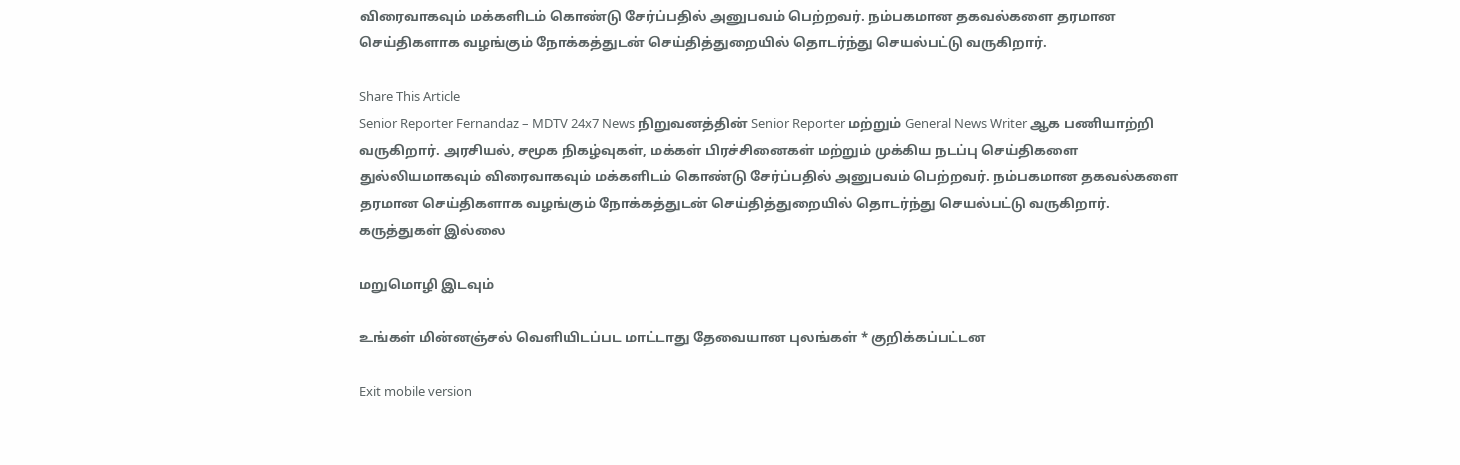விரைவாகவும் மக்களிடம் கொண்டு சேர்ப்பதில் அனுபவம் பெற்றவர். நம்பகமான தகவல்களை தரமான செய்திகளாக வழங்கும் நோக்கத்துடன் செய்தித்துறையில் தொடர்ந்து செயல்பட்டு வருகிறார்.

Share This Article
Senior Reporter Fernandaz – MDTV 24x7 News நிறுவனத்தின் Senior Reporter மற்றும் General News Writer ஆக பணியாற்றி வருகிறார். அரசியல், சமூக நிகழ்வுகள், மக்கள் பிரச்சினைகள் மற்றும் முக்கிய நடப்பு செய்திகளை துல்லியமாகவும் விரைவாகவும் மக்களிடம் கொண்டு சேர்ப்பதில் அனுபவம் பெற்றவர். நம்பகமான தகவல்களை தரமான செய்திகளாக வழங்கும் நோக்கத்துடன் செய்தித்துறையில் தொடர்ந்து செயல்பட்டு வருகிறார்.
கருத்துகள் இல்லை

மறுமொழி இடவும்

உங்கள் மின்னஞ்சல் வெளியிடப்பட மாட்டாது தேவையான புலங்கள் * குறிக்கப்பட்டன

Exit mobile version